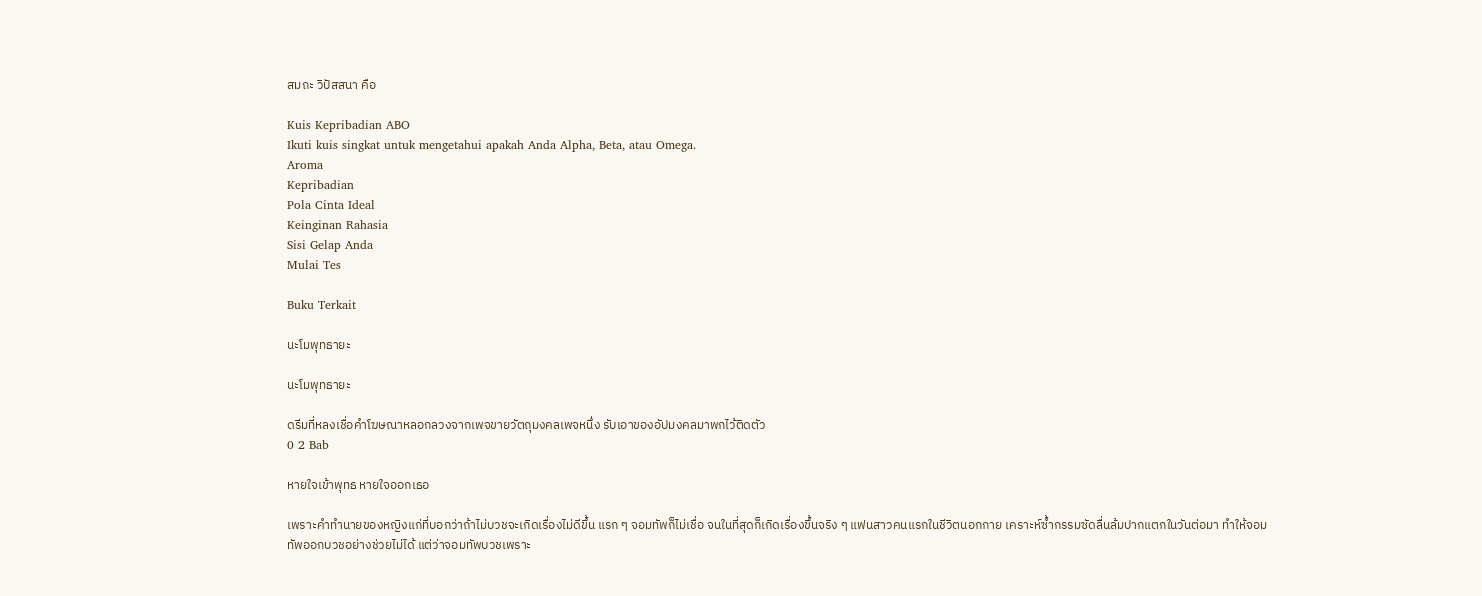สมถะ วิปัสสนา คือ

Kuis Kepribadian ABO
Ikuti kuis singkat untuk mengetahui apakah Anda Alpha, Beta, atau Omega.
Aroma
Kepribadian
Pola Cinta Ideal
Keinginan Rahasia
Sisi Gelap Anda
Mulai Tes

Buku Terkait

นะโมพุทธายะ

นะโมพุทธายะ

ดรีมที่หลงเชื่อคำโฆษณาหลอกลวงจากเพจขายวัตถุมงคลเพจหนึ่ง รับเอาของอัปมงคลมาพกไว้ติดตัว
0 2 Bab

หายใจเข้าพุทธ หายใจออกเธอ

เพราะคำทำนายของหญิงแก่ที่บอกว่าถ้าไม่บวชจะเกิดเรื่องไม่ดีขึ้น แรก ๆ จอมทัพก็ไม่เชื่อ จนในที่สุดก็เกิดเรื่องขึ้นจริง ๆ แฟนสาวคนแรกในชีวิตนอกกาย เคราะห์ซ้ำกรรมซัดลื่นล้มปากแตกในวันต่อมา ทำให้จอมทัพออกบวชอย่างช่วยไม่ได้ แต่ว่าจอมทัพบวชเพราะ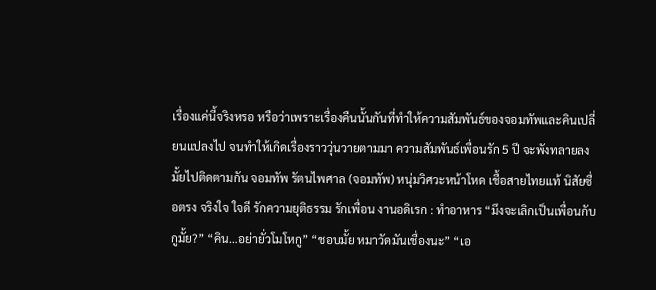เรื่องแค่นี้จริงหรอ หรือว่าเพราะเรื่องคืนนั้นกันที่ทำให้ความสัมพันธ์ของจอมทัพและคินเปลี่ยนแปลงไป จนทำให้เกิดเรื่องราววุ่นวายตามมา ความสัมพันธ์เพื่อนรัก 5 ปี จะพังทลายลงมั้ยไปติดตามกัน จอมทัพ รัตนไพศาล (จอมทัพ) หนุ่มวิศวะหน้าโหด เชื้อสายไทยแท้ นิสัยซื่อตรง จริงใจ ใจดี รักความยุติธรรม รักเพื่อน งานอดิเรก : ทำอาหาร “มึงจะเลิกเป็นเพื่อนกับกูมั้ย?” “คิน…อย่ายั่วโมโหกู” “ชอบมั้ย หมาวัดมันเชื่องนะ” “เอ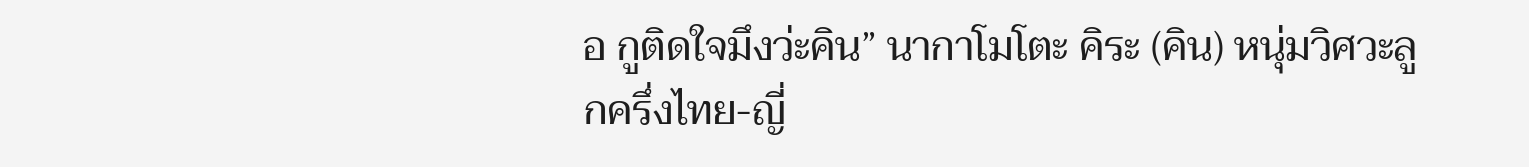อ กูติดใจมึงว่ะคิน” นากาโมโตะ คิระ (คิน) หนุ่มวิศวะลูกครึ่งไทย-ญี่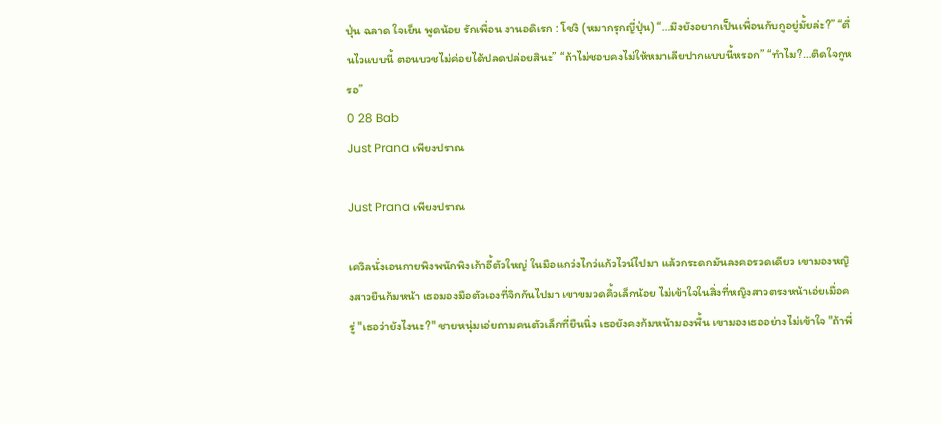ปุ่น ฉลาด ใจเย็น พูดน้อย รักเพื่อน งานอดิเรก : โชงิ (หมากรุกญี่ปุ่น) “…มึงยังอยากเป็นเพื่อนกับกูอยู่มั้ยล่ะ?” “ตื่นไวแบบนี้ ตอนบวชไม่ค่อยได้ปลดปล่อยสินะ” “ถ้าไม่ชอบคงไม่ให้หมาเลียปากแบบนี้หรอก” “ทำไม?…ติดใจกูหรอ”
0 28 Bab
Just Prana เพียงปราณ

Just Prana เพียงปราณ

เควิลนั่งเอนกายพิงพนักพิงเก้าอี้ตัวใหญ่ ในมือแกว่งไกว่แก้วไวน์ไปมา แล้วกระดกมันลงคอรวดเดียว เขามองหญิงสาวยืนก้มหน้า เธอมองมือตัวเองที่จิกกันไปมา เขาขมวดคิ้วเล็กน้อย ไม่เข้าใจในสิ่งที่หญิงสาวตรงหน้าเอ่ยเมื่อครู่ "เธอว่ายังไงนะ?" ชายหนุ่มเอ่ยถามคนตัวเล็กที่ยืนนิ่ง เธอยังคงก้มหน้ามองพื้น เขามองเธออย่างไม่เข้าใจ "ถ้าพี่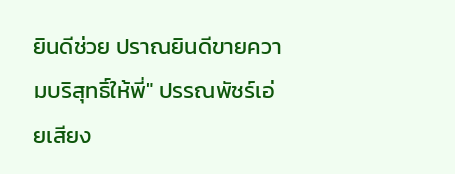ยินดีช่วย ปราณยินดีขายความบริสุทธิ์ให้พี่" ปรรณพัชร์เอ่ยเสียง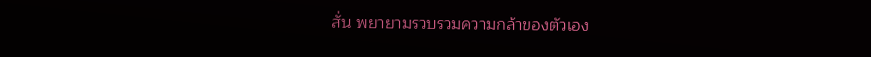สั่น พยายามรวบรวมความกล้าของตัวเอง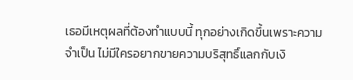เธอมีเหตุผลที่ต้องทำแบบนี้ ทุกอย่างเกิดขึ้นเพราะความจำเป็น ไม่มีใครอยากขายความบริสุทธิ์แลกกับเงิ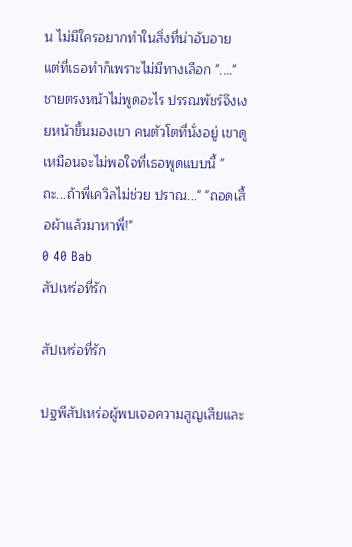น ไม่มีใครอยากทำในสิ่งที่น่าอับอาย แต่ที่เธอทำก็เพราะไม่มีทางเลือก "...." ชายตรงหน้าไม่พูดอะไร ปรรณพัชร์จึงเงยหน้าขึ้นมองเขา คนตัวโตที่นั่งอยู่ เขาดูเหมือนจะไม่พอใจที่เธอพูดแบบนี้ "ถะ...ถ้าพี่เควิลไม่ช่วย ปราณ..." "ถอดเสื้อผ้าแล้วมาหาพี่!"
0 40 Bab
สัปเหร่อที่รัก

สัปเหร่อที่รัก

ปฐพีสัปเหร่อผู้พบเจอความสูญเสียและ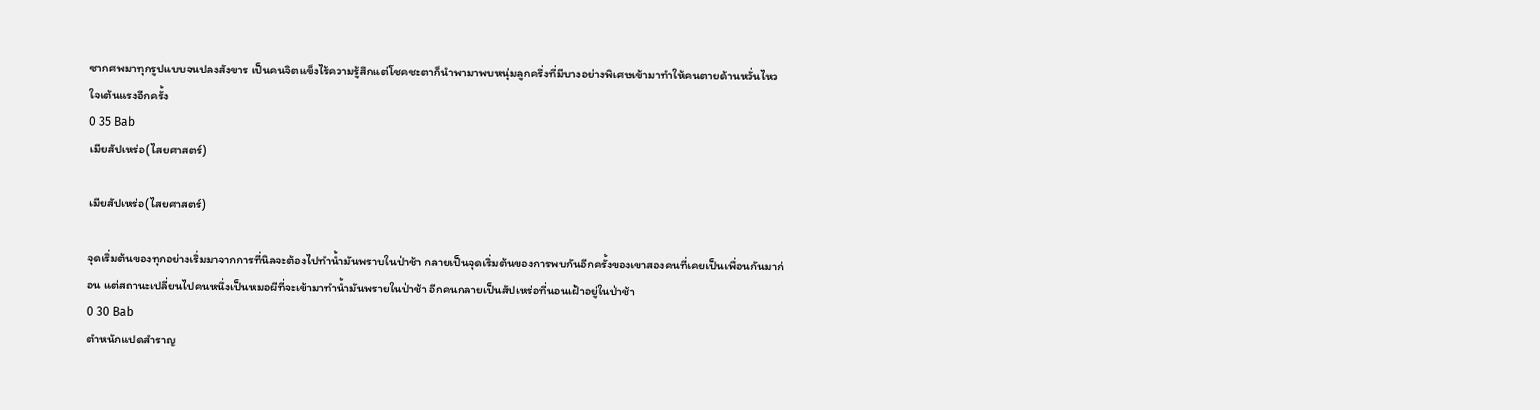ซากศพมาทุกรูปแบบจนปลงสังขาร เป็นคนจิตแข็งไร้ความรู้สึกแต่โชคชะตาก็นำพามาพบหนุ่มลูกครึ่งที่มีบางอย่างพิเศษเข้ามาทำให้คนตายด้านหวั่นไหวใจเต้นแรงอีกครั้ง
0 35 Bab
เมียสัปเหร่อ(ไสยศาสตร์)

เมียสัปเหร่อ(ไสยศาสตร์)

จุดเริ่มต้นของทุกอย่างเริ่มมาจากการที่นิลจะต้องไปทำน้ำมันพราบในป่าช้า กลายเป็นจุดเริ่มต้นของการพบกันอีกครั้งของเขาสองคนที่เคยเป็นเพื่อนกันมาก่อน แต่สถานะเปลี่ยนไปคนหนึ่งเป็นหมอผีที่จะเข้ามาทำน้ำมันพรายในป่าช้า อีกคนกลายเป็นสัปเหร่อที่นอนเฝ้าอยู่ในป่าช้า
0 30 Bab
ตำหนักแปดสำราญ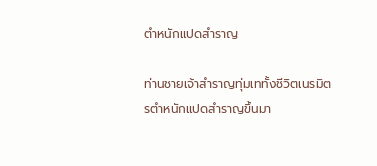ตำหนักแปดสำราญ

ท่านชายเจ้าสำราญทุ่มเททั้งชีวิตเนรมิตรตำหนักแปดสำราญขึ้นมา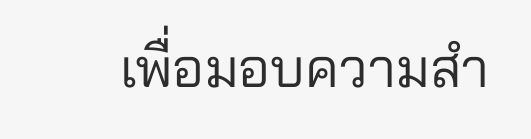เพื่อมอบความสำ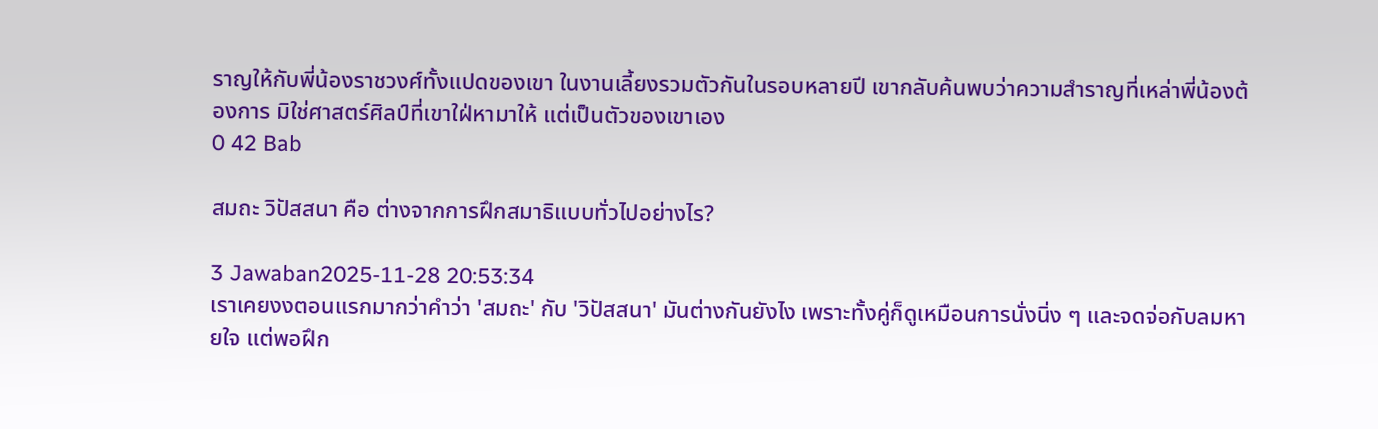ราญให้กับพี่น้องราชวงศ์ทั้งแปดของเขา ในงานเลี้ยงรวมตัวกันในรอบหลายปี เขากลับค้นพบว่าความสำราญที่เหล่าพี่น้องต้องการ มิใช่ศาสตร์ศิลป์ที่เขาใฝ่หามาให้ แต่เป็นตัวของเขาเอง
0 42 Bab

สมถะ วิปัสสนา คือ ต่างจากการฝึกสมาธิแบบทั่วไปอย่างไร?

3 Jawaban2025-11-28 20:53:34
เราเคยงงตอนแรกมากว่าคำว่า 'สมถะ' กับ 'วิปัสสนา' มันต่างกันยังไง เพราะทั้งคู่ก็ดูเหมือนการนั่งนิ่ง ๆ และจดจ่อกับลมหายใจ แต่พอฝึก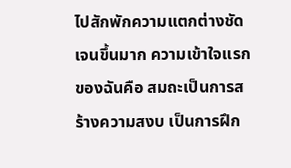ไปสักพักความแตกต่างชัดเจนขึ้นมาก ความเข้าใจแรกของฉันคือ สมถะเป็นการสร้างความสงบ เป็นการฝึก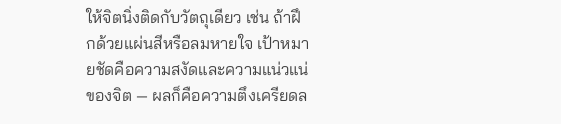ให้จิตนิ่งติดกับวัตถุเดียว เช่น ถ้าฝึกด้วยแผ่นสีหรือลมหายใจ เป้าหมายชัดคือความสงัดและความแน่วแน่ของจิต — ผลก็คือความตึงเครียดล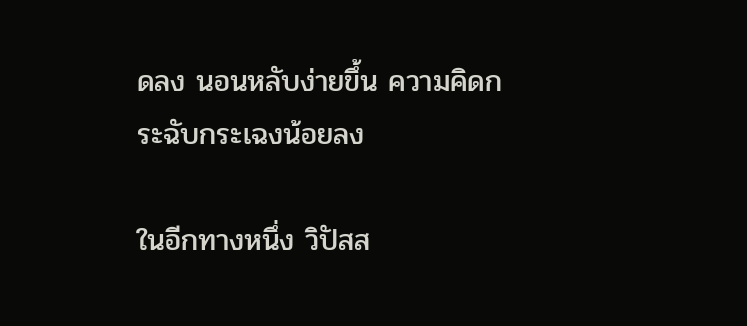ดลง นอนหลับง่ายขึ้น ความคิดกระฉับกระเฉงน้อยลง

ในอีกทางหนึ่ง วิปัสส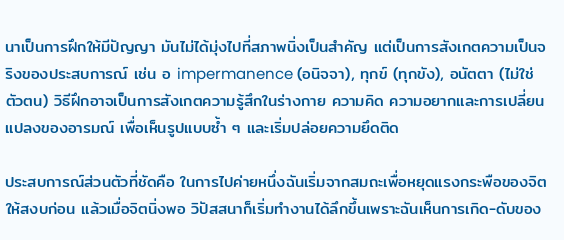นาเป็นการฝึกให้มีปัญญา มันไม่ได้มุ่งไปที่สภาพนิ่งเป็นสำคัญ แต่เป็นการสังเกตความเป็นจริงของประสบการณ์ เช่น อ impermanence (อนิจจา), ทุกข์ (ทุกขัง), อนัตตา (ไม่ใช่ตัวตน) วิธีฝึกอาจเป็นการสังเกตความรู้สึกในร่างกาย ความคิด ความอยากและการเปลี่ยนแปลงของอารมณ์ เพื่อเห็นรูปแบบซ้ำ ๆ และเริ่มปล่อยความยึดติด

ประสบการณ์ส่วนตัวที่ชัดคือ ในการไปค่ายหนึ่งฉันเริ่มจากสมถะเพื่อหยุดแรงกระพือของจิตให้สงบก่อน แล้วเมื่อจิตนิ่งพอ วิปัสสนาก็เริ่มทำงานได้ลึกขึ้นเพราะฉันเห็นการเกิด-ดับของ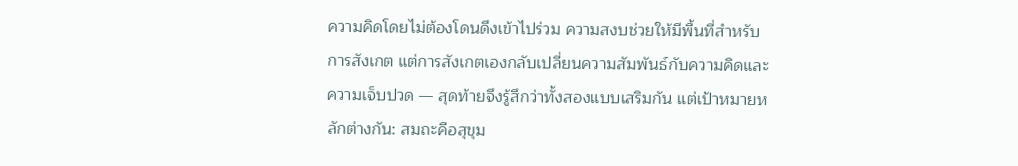ความคิดโดยไม่ต้องโดนดึงเข้าไปร่วม ความสงบช่วยให้มีพื้นที่สำหรับการสังเกต แต่การสังเกตเองกลับเปลี่ยนความสัมพันธ์กับความคิดและความเจ็บปวด — สุดท้ายจึงรู้สึกว่าทั้งสองแบบเสริมกัน แต่เป้าหมายหลักต่างกัน: สมถะคือสุขุม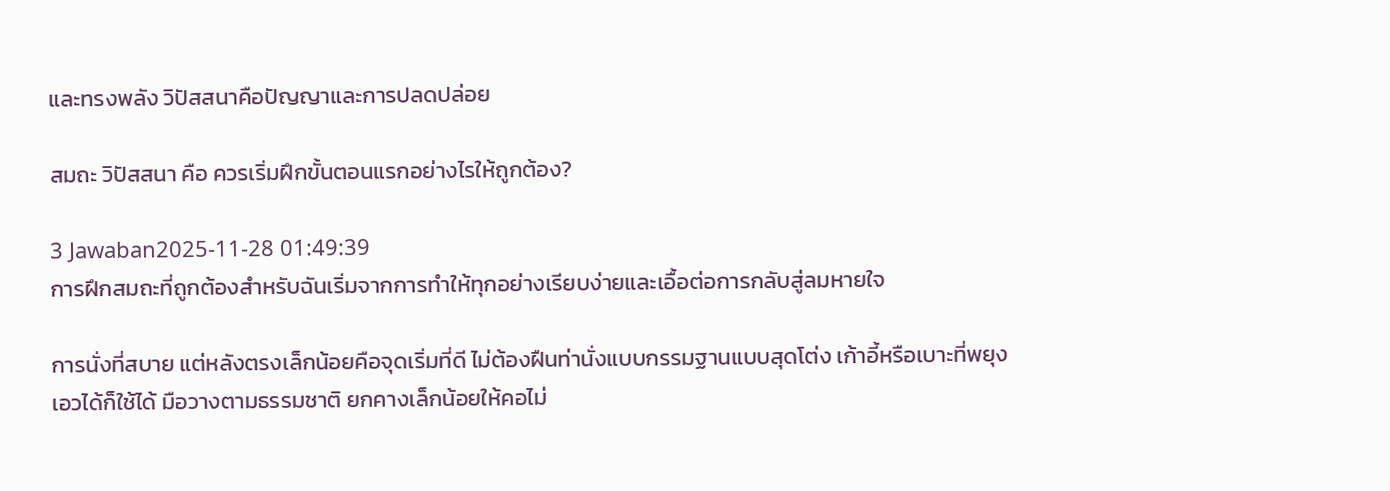และทรงพลัง วิปัสสนาคือปัญญาและการปลดปล่อย

สมถะ วิปัสสนา คือ ควรเริ่มฝึกขั้นตอนแรกอย่างไรให้ถูกต้อง?

3 Jawaban2025-11-28 01:49:39
การฝึกสมถะที่ถูกต้องสำหรับฉันเริ่มจากการทำให้ทุกอย่างเรียบง่ายและเอื้อต่อการกลับสู่ลมหายใจ

การนั่งที่สบาย แต่หลังตรงเล็กน้อยคือจุดเริ่มที่ดี ไม่ต้องฝืนท่านั่งแบบกรรมฐานแบบสุดโต่ง เก้าอี้หรือเบาะที่พยุงเอวได้ก็ใช้ได้ มือวางตามธรรมชาติ ยกคางเล็กน้อยให้คอไม่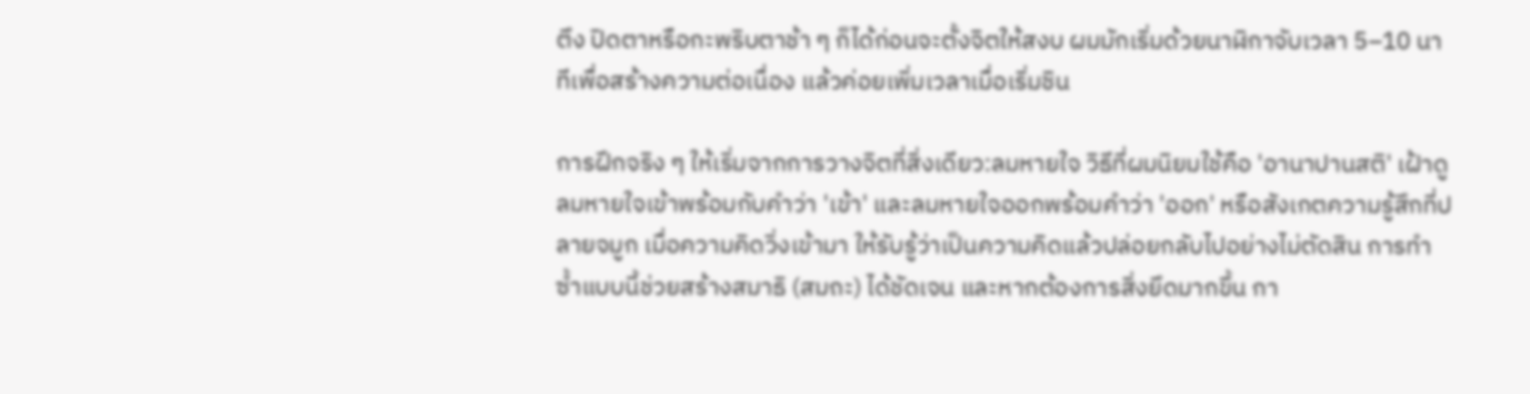ตึง ปิดตาหรือกะพริบตาช้า ๆ ก็ได้ก่อนจะตั้งจิตให้สงบ ผมมักเริ่มด้วยนาฬิกาจับเวลา 5–10 นาทีเพื่อสร้างความต่อเนื่อง แล้วค่อยเพิ่มเวลาเมื่อเริ่มชิน

การฝึกจริง ๆ ให้เริ่มจากการวางจิตที่สิ่งเดียว:ลมหายใจ วิธีที่ผมนิยมใช้คือ 'อานาปานสติ' เฝ้าดูลมหายใจเข้าพร้อมกับคำว่า 'เข้า' และลมหายใจออกพร้อมคำว่า 'ออก' หรือสังเกตความรู้สึกที่ปลายจมูก เมื่อความคิดวิ่งเข้ามา ให้รับรู้ว่าเป็นความคิดแล้วปล่อยกลับไปอย่างไม่ตัดสิน การทำซ้ำแบบนี้ช่วยสร้างสมาธิ (สมถะ) ได้ชัดเจน และหากต้องการสิ่งยึดมากขึ้น กา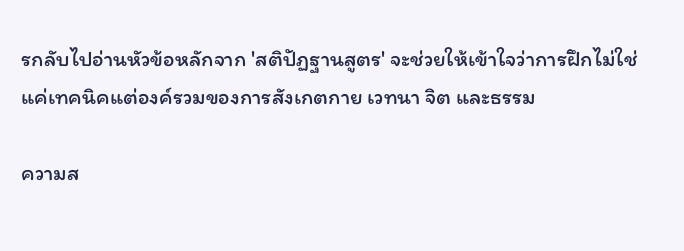รกลับไปอ่านหัวข้อหลักจาก 'สติปัฏฐานสูตร' จะช่วยให้เข้าใจว่าการฝึกไม่ใช่แค่เทคนิคแต่องค์รวมของการสังเกตกาย เวทนา จิต และธรรม

ความส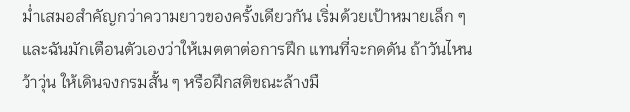ม่ำเสมอสำคัญกว่าความยาวของครั้งเดียวกัน เริ่มด้วยเป้าหมายเล็ก ๆ และฉันมักเตือนตัวเองว่าให้เมตตาต่อการฝึก แทนที่จะกดดัน ถ้าวันไหนว้าวุ่น ให้เดินจงกรมสั้น ๆ หรือฝึกสติขณะล้างมื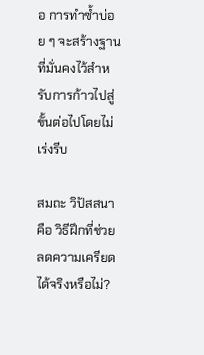อ การทำซ้ำบ่อย ๆ จะสร้างฐานที่มั่นคงไว้สำหรับการก้าวไปสู่ขั้นต่อไปโดยไม่เร่งรีบ

สมถะ วิปัสสนา คือ วิธีฝึกที่ช่วยลดความเครียดได้จริงหรือไม่?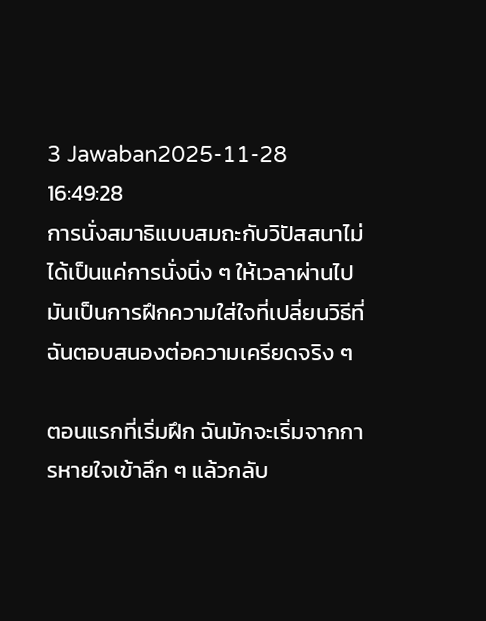3 Jawaban2025-11-28 16:49:28
การนั่งสมาธิแบบสมถะกับวิปัสสนาไม่ได้เป็นแค่การนั่งนิ่ง ๆ ให้เวลาผ่านไป มันเป็นการฝึกความใส่ใจที่เปลี่ยนวิธีที่ฉันตอบสนองต่อความเครียดจริง ๆ

ตอนแรกที่เริ่มฝึก ฉันมักจะเริ่มจากการหายใจเข้าลึก ๆ แล้วกลับ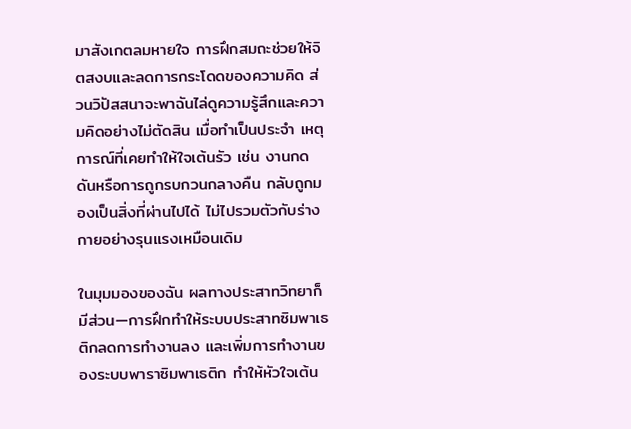มาสังเกตลมหายใจ การฝึกสมถะช่วยให้จิตสงบและลดการกระโดดของความคิด ส่วนวิปัสสนาจะพาฉันไล่ดูความรู้สึกและความคิดอย่างไม่ตัดสิน เมื่อทำเป็นประจำ เหตุการณ์ที่เคยทำให้ใจเต้นรัว เช่น งานกดดันหรือการถูกรบกวนกลางคืน กลับถูกมองเป็นสิ่งที่ผ่านไปได้ ไม่ไปรวมตัวกับร่างกายอย่างรุนแรงเหมือนเดิม

ในมุมมองของฉัน ผลทางประสาทวิทยาก็มีส่วน—การฝึกทำให้ระบบประสาทซิมพาเธติกลดการทำงานลง และเพิ่มการทำงานของระบบพาราซิมพาเธติก ทำให้หัวใจเต้น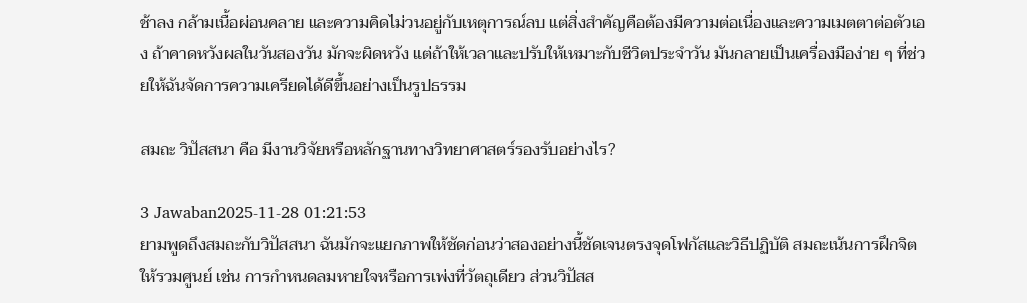ช้าลง กล้ามเนื้อผ่อนคลาย และความคิดไม่วนอยู่กับเหตุการณ์ลบ แต่สิ่งสำคัญคือต้องมีความต่อเนื่องและความเมตตาต่อตัวเอง ถ้าคาดหวังผลในวันสองวัน มักจะผิดหวัง แต่ถ้าให้เวลาและปรับให้เหมาะกับชีวิตประจำวัน มันกลายเป็นเครื่องมือง่าย ๆ ที่ช่วยให้ฉันจัดการความเครียดได้ดีขึ้นอย่างเป็นรูปธรรม

สมถะ วิปัสสนา คือ มีงานวิจัยหรือหลักฐานทางวิทยาศาสตร์รองรับอย่างไร?

3 Jawaban2025-11-28 01:21:53
ยามพูดถึงสมถะกับวิปัสสนา ฉันมักจะแยกภาพให้ชัดก่อนว่าสองอย่างนี้ชัดเจนตรงจุดโฟกัสและวิธีปฏิบัติ สมถะเน้นการฝึกจิตให้รวมศูนย์ เช่น การกำหนดลมหายใจหรือการเพ่งที่วัตถุเดียว ส่วนวิปัสส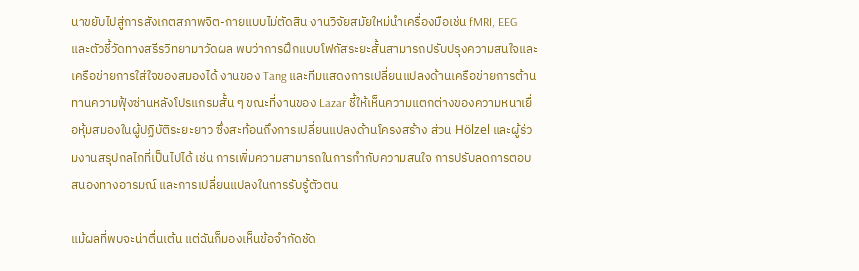นาขยับไปสู่การสังเกตสภาพจิต-กายแบบไม่ตัดสิน งานวิจัยสมัยใหม่นำเครื่องมือเช่น fMRI, EEG และตัวชี้วัดทางสรีรวิทยามาวัดผล พบว่าการฝึกแบบโฟกัสระยะสั้นสามารถปรับปรุงความสนใจและเครือข่ายการใส่ใจของสมองได้ งานของ Tang และทีมแสดงการเปลี่ยนแปลงด้านเครือข่ายการต้านทานความฟุ้งซ่านหลังโปรแกรมสั้น ๆ ขณะที่งานของ Lazar ชี้ให้เห็นความแตกต่างของความหนาเยื่อหุ้มสมองในผู้ปฏิบัติระยะยาว ซึ่งสะท้อนถึงการเปลี่ยนแปลงด้านโครงสร้าง ส่วน Hölzel และผู้ร่วมงานสรุปกลไกที่เป็นไปได้ เช่น การเพิ่มความสามารถในการกำกับความสนใจ การปรับลดการตอบสนองทางอารมณ์ และการเปลี่ยนแปลงในการรับรู้ตัวตน

แม้ผลที่พบจะน่าตื่นเต้น แต่ฉันก็มองเห็นข้อจำกัดชัด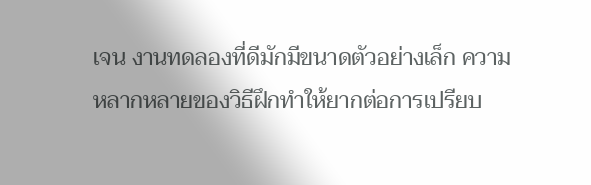เจน งานทดลองที่ดีมักมีขนาดตัวอย่างเล็ก ความหลากหลายของวิธีฝึกทำให้ยากต่อการเปรียบ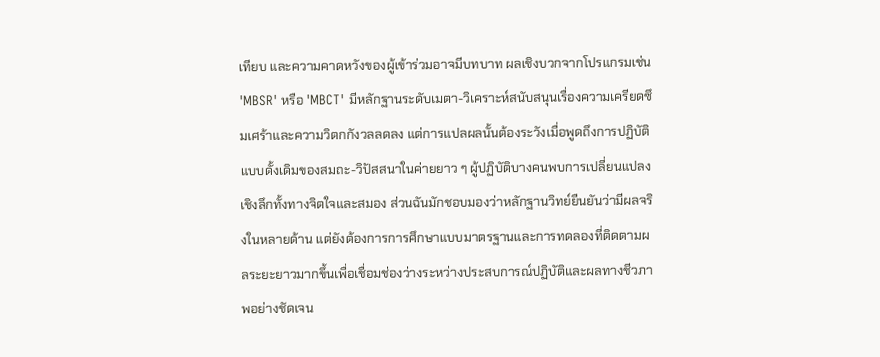เทียบ และความคาดหวังของผู้เข้าร่วมอาจมีบทบาท ผลเชิงบวกจากโปรแกรมเช่น 'MBSR' หรือ 'MBCT' มีหลักฐานระดับเมตา-วิเคราะห์สนับสนุนเรื่องความเครียดซึมเศร้าและความวิตกกังวลลดลง แต่การแปลผลนั้นต้องระวังเมื่อพูดถึงการปฏิบัติแบบดั้งเดิมของสมถะ-วิปัสสนาในค่ายยาว ๆ ผู้ปฏิบัติบางคนพบการเปลี่ยนแปลงเชิงลึกทั้งทางจิตใจและสมอง ส่วนฉันมักชอบมองว่าหลักฐานวิทย์ยืนยันว่ามีผลจริงในหลายด้าน แต่ยังต้องการการศึกษาแบบมาตรฐานและการทดลองที่ติดตามผลระยะยาวมากขึ้นเพื่อเชื่อมช่องว่างระหว่างประสบการณ์ปฏิบัติและผลทางชีวภาพอย่างชัดเจน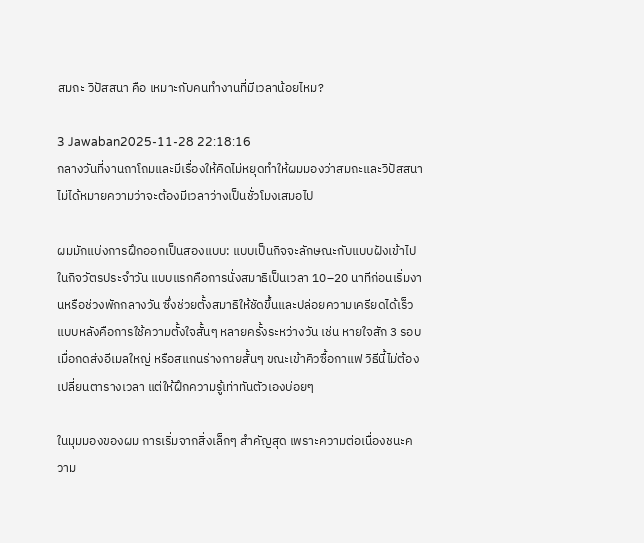สมถะ วิปัสสนา คือ เหมาะกับคนทำงานที่มีเวลาน้อยไหม?

3 Jawaban2025-11-28 22:18:16
กลางวันที่งานถาโถมและมีเรื่องให้คิดไม่หยุดทำให้ผมมองว่าสมถะและวิปัสสนาไม่ได้หมายความว่าจะต้องมีเวลาว่างเป็นชั่วโมงเสมอไป

ผมมักแบ่งการฝึกออกเป็นสองแบบ: แบบเป็นกิจจะลักษณะกับแบบฝังเข้าไปในกิจวัตรประจำวัน แบบแรกคือการนั่งสมาธิเป็นเวลา 10–20 นาทีก่อนเริ่มงานหรือช่วงพักกลางวัน ซึ่งช่วยตั้งสมาธิให้ชัดขึ้นและปล่อยความเครียดได้เร็ว แบบหลังคือการใช้ความตั้งใจสั้นๆ หลายครั้งระหว่างวัน เช่น หายใจสัก 3 รอบเมื่อกดส่งอีเมลใหญ่ หรือสแกนร่างกายสั้นๆ ขณะเข้าคิวซื้อกาแฟ วิธีนี้ไม่ต้องเปลี่ยนตารางเวลา แต่ให้ฝึกความรู้เท่าทันตัวเองบ่อยๆ

ในมุมมองของผม การเริ่มจากสิ่งเล็กๆ สำคัญสุด เพราะความต่อเนื่องชนะความ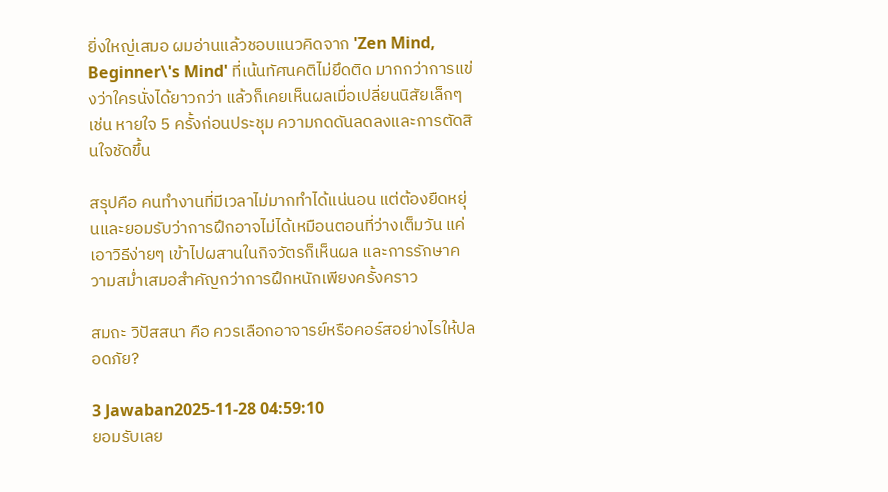ยิ่งใหญ่เสมอ ผมอ่านแล้วชอบแนวคิดจาก 'Zen Mind, Beginner\'s Mind' ที่เน้นทัศนคติไม่ยึดติด มากกว่าการแข่งว่าใครนั่งได้ยาวกว่า แล้วก็เคยเห็นผลเมื่อเปลี่ยนนิสัยเล็กๆ เช่น หายใจ 5 ครั้งก่อนประชุม ความกดดันลดลงและการตัดสินใจชัดขึ้น

สรุปคือ คนทำงานที่มีเวลาไม่มากทำได้แน่นอน แต่ต้องยืดหยุ่นและยอมรับว่าการฝึกอาจไม่ได้เหมือนตอนที่ว่างเต็มวัน แค่เอาวิธีง่ายๆ เข้าไปผสานในกิจวัตรก็เห็นผล และการรักษาความสม่ำเสมอสำคัญกว่าการฝึกหนักเพียงครั้งคราว

สมถะ วิปัสสนา คือ ควรเลือกอาจารย์หรือคอร์สอย่างไรให้ปลอดภัย?

3 Jawaban2025-11-28 04:59:10
ยอมรับเลย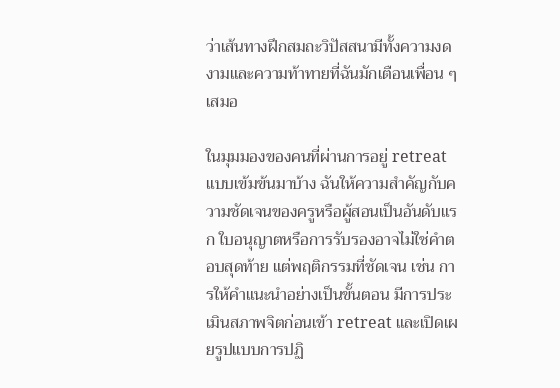ว่าเส้นทางฝึกสมถะวิปัสสนามีทั้งความงดงามและความท้าทายที่ฉันมักเตือนเพื่อน ๆ เสมอ

ในมุมมองของคนที่ผ่านการอยู่ retreat แบบเข้มข้นมาบ้าง ฉันให้ความสำคัญกับความชัดเจนของครูหรือผู้สอนเป็นอันดับแรก ใบอนุญาตหรือการรับรองอาจไม่ใช่คำตอบสุดท้าย แต่พฤติกรรมที่ชัดเจน เช่น การให้คำแนะนำอย่างเป็นขั้นตอน มีการประเมินสภาพจิตก่อนเข้า retreat และเปิดเผยรูปแบบการปฏิ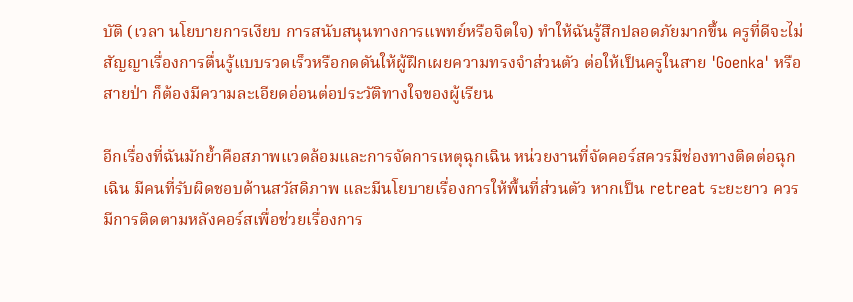บัติ (เวลา นโยบายการเงียบ การสนับสนุนทางการแพทย์หรือจิตใจ) ทำให้ฉันรู้สึกปลอดภัยมากขึ้น ครูที่ดีจะไม่สัญญาเรื่องการตื่นรู้แบบรวดเร็วหรือกดดันให้ผู้ฝึกเผยความทรงจำส่วนตัว ต่อให้เป็นครูในสาย 'Goenka' หรือสายป่า ก็ต้องมีความละเอียดอ่อนต่อประวัติทางใจของผู้เรียน

อีกเรื่องที่ฉันมักย้ำคือสภาพแวดล้อมและการจัดการเหตุฉุกเฉิน หน่วยงานที่จัดคอร์สควรมีช่องทางติดต่อฉุกเฉิน มีคนที่รับผิดชอบด้านสวัสดิภาพ และมีนโยบายเรื่องการให้พื้นที่ส่วนตัว หากเป็น retreat ระยะยาว ควรมีการติดตามหลังคอร์สเพื่อช่วยเรื่องการ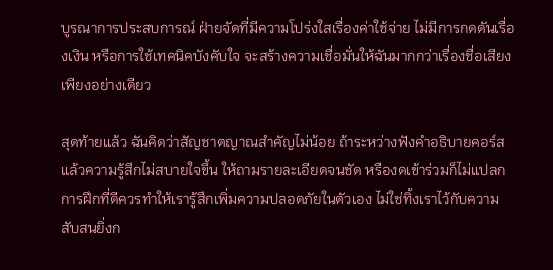บูรณาการประสบการณ์ ฝ่ายจัดที่มีความโปร่งใสเรื่องค่าใช้จ่าย ไม่มีการกดดันเรื่องเงิน หรือการใช้เทคนิคบังคับใจ จะสร้างความเชื่อมั่นให้ฉันมากกว่าเรื่องชื่อเสียงเพียงอย่างเดียว

สุดท้ายแล้ว ฉันคิดว่าสัญชาตญาณสำคัญไม่น้อย ถ้าระหว่างฟังคำอธิบายคอร์สแล้วความรู้สึกไม่สบายใจขึ้น ให้ถามรายละเอียดจนชัด หรืองดเข้าร่วมก็ไม่แปลก การฝึกที่ดีควรทำให้เรารู้สึกเพิ่มความปลอดภัยในตัวเอง ไม่ใช่ทิ้งเราไว้กับความสับสนยิ่งก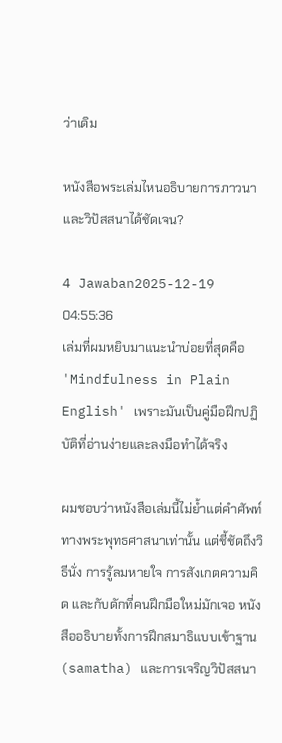ว่าเดิม

หนังสือพระเล่มไหนอธิบายการภาวนาและวิปัสสนาได้ชัดเจน?

4 Jawaban2025-12-19 04:55:36
เล่มที่ผมหยิบมาแนะนำบ่อยที่สุดคือ 'Mindfulness in Plain English' เพราะมันเป็นคู่มือฝึกปฏิบัติที่อ่านง่ายและลงมือทำได้จริง

ผมชอบว่าหนังสือเล่มนี้ไม่ย้ำแต่คำศัพท์ทางพระพุทธศาสนาเท่านั้น แต่ชี้ชัดถึงวิธีนั่ง การรู้ลมหายใจ การสังเกตความคิด และกับดักที่คนฝึกมือใหม่มักเจอ หนังสืออธิบายทั้งการฝึกสมาธิแบบเข้าฐาน (samatha) และการเจริญวิปัสสนา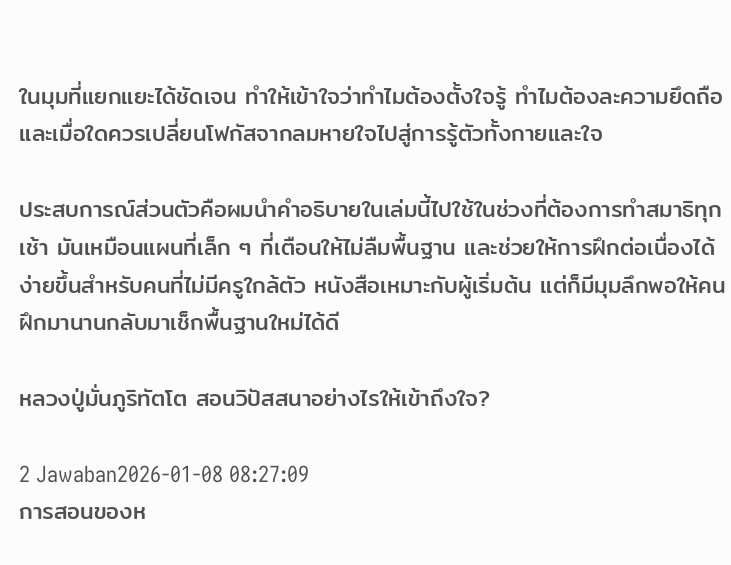ในมุมที่แยกแยะได้ชัดเจน ทำให้เข้าใจว่าทำไมต้องตั้งใจรู้ ทำไมต้องละความยึดถือ และเมื่อใดควรเปลี่ยนโฟกัสจากลมหายใจไปสู่การรู้ตัวทั้งกายและใจ

ประสบการณ์ส่วนตัวคือผมนำคำอธิบายในเล่มนี้ไปใช้ในช่วงที่ต้องการทำสมาธิทุกเช้า มันเหมือนแผนที่เล็ก ๆ ที่เตือนให้ไม่ลืมพื้นฐาน และช่วยให้การฝึกต่อเนื่องได้ง่ายขึ้นสำหรับคนที่ไม่มีครูใกล้ตัว หนังสือเหมาะกับผู้เริ่มต้น แต่ก็มีมุมลึกพอให้คนฝึกมานานกลับมาเช็กพื้นฐานใหม่ได้ดี

หลวงปู่มั่นภูริทัตโต สอนวิปัสสนาอย่างไรให้เข้าถึงใจ?

2 Jawaban2026-01-08 08:27:09
การสอนของห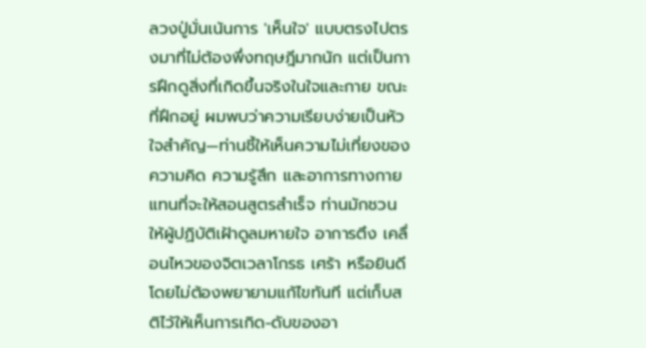ลวงปู่มั่นเน้นการ 'เห็นใจ' แบบตรงไปตรงมาที่ไม่ต้องพึ่งทฤษฎีมากนัก แต่เป็นการฝึกดูสิ่งที่เกิดขึ้นจริงในใจและกาย ขณะที่ฝึกอยู่ ผมพบว่าความเรียบง่ายเป็นหัวใจสำคัญ—ท่านชี้ให้เห็นความไม่เที่ยงของความคิด ความรู้สึก และอาการทางกาย แทนที่จะให้สอนสูตรสำเร็จ ท่านมักชวนให้ผู้ปฏิบัติเฝ้าดูลมหายใจ อาการตึง เคลื่อนไหวของจิตเวลาโกรธ เศร้า หรือยินดี โดยไม่ต้องพยายามแก้ไขทันที แต่เก็บสติไว้ให้เห็นการเกิด-ดับของอา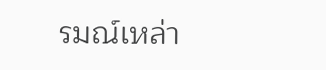รมณ์เหล่า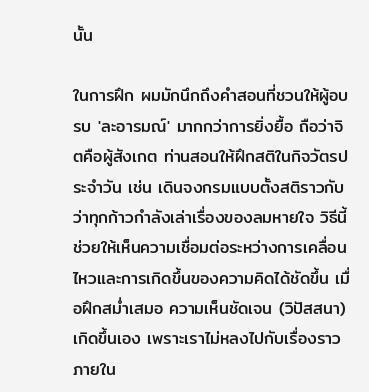นั้น

ในการฝึก ผมมักนึกถึงคำสอนที่ชวนให้ผู้อบรบ 'ละอารมณ์' มากกว่าการยิ่งยื้อ ถือว่าจิตคือผู้สังเกต ท่านสอนให้ฝึกสติในกิจวัตรประจำวัน เช่น เดินจงกรมแบบตั้งสติราวกับว่าทุกก้าวกำลังเล่าเรื่องของลมหายใจ วิธีนี้ช่วยให้เห็นความเชื่อมต่อระหว่างการเคลื่อนไหวและการเกิดขึ้นของความคิดได้ชัดขึ้น เมื่อฝึกสม่ำเสมอ ความเห็นชัดเจน (วิปัสสนา) เกิดขึ้นเอง เพราะเราไม่หลงไปกับเรื่องราวภายใน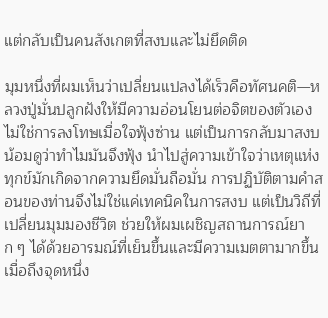แต่กลับเป็นคนสังเกตที่สงบและไม่ยึดติด

มุมหนึ่งที่ผมเห็นว่าเปลี่ยนแปลงได้เร็วคือทัศนคติ—หลวงปู่มั่นปลูกฝังให้มีความอ่อนโยนต่อจิตของตัวเอง ไม่ใช่การลงโทษเมื่อใจฟุ้งซ่าน แต่เป็นการกลับมาสงบน้อมดูว่าทำไมมันจึงฟุ้ง นำไปสู่ความเข้าใจว่าเหตุแห่งทุกข์มักเกิดจากความยึดมั่นถือมั่น การปฏิบัติตามคำสอนของท่านจึงไม่ใช่แค่เทคนิคในการสงบ แต่เป็นวิถีที่เปลี่ยนมุมมองชีวิต ช่วยให้ผมเผชิญสถานการณ์ยาก ๆ ได้ด้วยอารมณ์ที่เย็นขึ้นและมีความเมตตามากขึ้น เมื่อถึงจุดหนึ่ง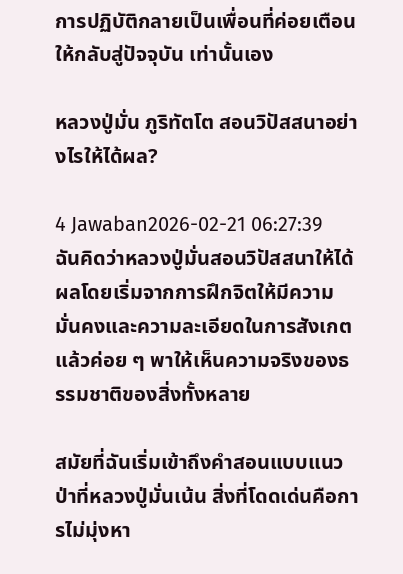การปฏิบัติกลายเป็นเพื่อนที่ค่อยเตือนให้กลับสู่ปัจจุบัน เท่านั้นเอง

หลวงปู่มั่น ภูริทัตโต สอนวิปัสสนาอย่างไรให้ได้ผล?

4 Jawaban2026-02-21 06:27:39
ฉันคิดว่าหลวงปู่มั่นสอนวิปัสสนาให้ได้ผลโดยเริ่มจากการฝึกจิตให้มีความมั่นคงและความละเอียดในการสังเกต แล้วค่อย ๆ พาให้เห็นความจริงของธรรมชาติของสิ่งทั้งหลาย

สมัยที่ฉันเริ่มเข้าถึงคำสอนแบบแนวป่าที่หลวงปู่มั่นเน้น สิ่งที่โดดเด่นคือการไม่มุ่งหา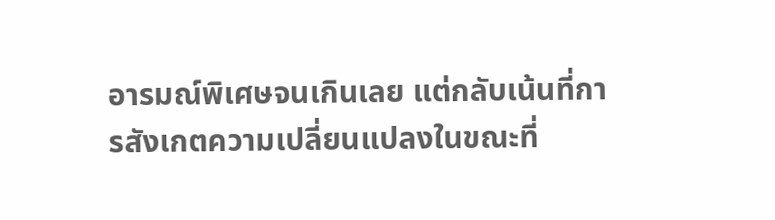อารมณ์พิเศษจนเกินเลย แต่กลับเน้นที่การสังเกตความเปลี่ยนแปลงในขณะที่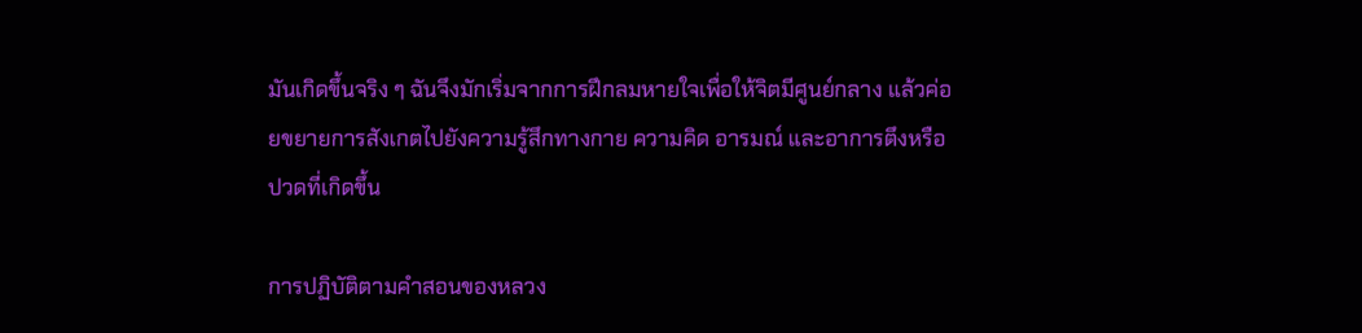มันเกิดขึ้นจริง ๆ ฉันจึงมักเริ่มจากการฝึกลมหายใจเพื่อให้จิตมีศูนย์กลาง แล้วค่อยขยายการสังเกตไปยังความรู้สึกทางกาย ความคิด อารมณ์ และอาการตึงหรือปวดที่เกิดขึ้น

การปฏิบัติตามคำสอนของหลวง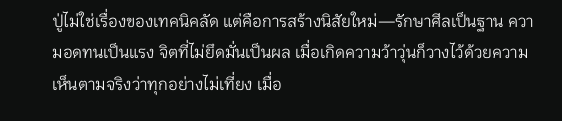ปู่ไม่ใช่เรื่องของเทคนิคลัด แต่คือการสร้างนิสัยใหม่—รักษาศีลเป็นฐาน ความอดทนเป็นแรง จิตที่ไม่ยึดมั่นเป็นผล เมื่อเกิดความว้าวุ่นก็วางไว้ด้วยความเห็นตามจริงว่าทุกอย่างไม่เที่ยง เมื่อ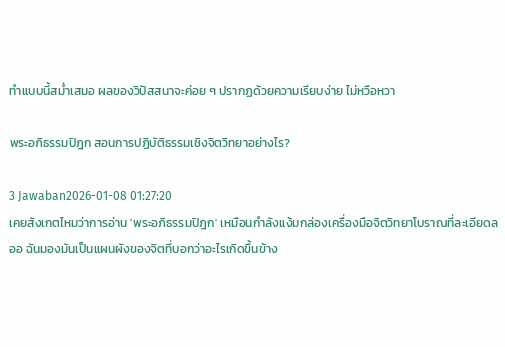ทำแบบนี้สม่ำเสมอ ผลของวิปัสสนาจะค่อย ๆ ปรากฏด้วยความเรียบง่าย ไม่หวือหวา

พระอภิธรรมปิฎก สอนการปฏิบัติธรรมเชิงจิตวิทยาอย่างไร?

3 Jawaban2026-01-08 01:27:20
เคยสังเกตไหมว่าการอ่าน 'พระอภิธรรมปิฎก' เหมือนกำลังแง้มกล่องเครื่องมือจิตวิทยาโบราณที่ละเอียดลออ ฉันมองมันเป็นแผนผังของจิตที่บอกว่าอะไรเกิดขึ้นข้าง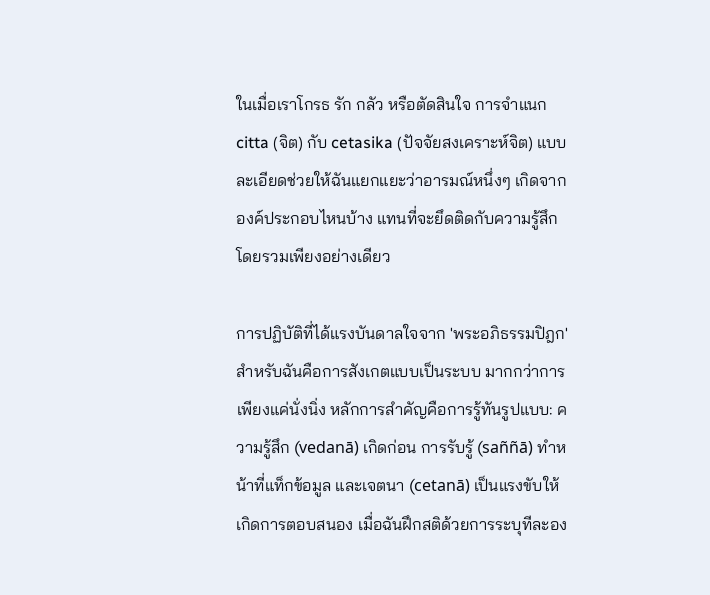ในเมื่อเราโกรธ รัก กลัว หรือตัดสินใจ การจำแนก citta (จิต) กับ cetasika (ปัจจัยสงเคราะห์จิต) แบบละเอียดช่วยให้ฉันแยกแยะว่าอารมณ์หนึ่งๆ เกิดจากองค์ประกอบไหนบ้าง แทนที่จะยึดติดกับความรู้สึกโดยรวมเพียงอย่างเดียว

การปฏิบัติที่ได้แรงบันดาลใจจาก 'พระอภิธรรมปิฎก' สำหรับฉันคือการสังเกตแบบเป็นระบบ มากกว่าการเพียงแค่นั่งนิ่ง หลักการสำคัญคือการรู้ทันรูปแบบ: ความรู้สึก (vedanā) เกิดก่อน การรับรู้ (saññā) ทำหน้าที่แท็กข้อมูล และเจตนา (cetanā) เป็นแรงขับให้เกิดการตอบสนอง เมื่อฉันฝึกสติด้วยการระบุทีละอง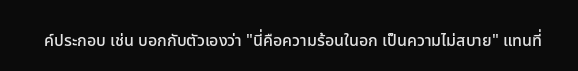ค์ประกอบ เช่น บอกกับตัวเองว่า "นี่คือความร้อนในอก เป็นความไม่สบาย" แทนที่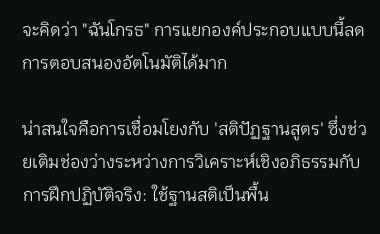จะคิดว่า "ฉันโกรธ" การแยกองค์ประกอบแบบนี้ลดการตอบสนองอัตโนมัติได้มาก

น่าสนใจคือการเชื่อมโยงกับ 'สติปัฏฐานสูตร' ซึ่งช่วยเติมช่องว่างระหว่างการวิเคราะห์เชิงอภิธรรมกับการฝึกปฏิบัติจริง: ใช้ฐานสติเป็นพื้น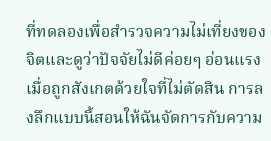ที่ทดลองเพื่อสำรวจความไม่เที่ยงของจิตและดูว่าปัจจัยไม่ดีค่อยๆ อ่อนแรงเมื่อถูกสังเกตด้วยใจที่ไม่ตัดสิน การลงลึกแบบนี้สอนให้ฉันจัดการกับความ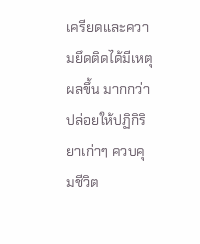เครียดและความยึดติดได้มีเหตุผลขึ้น มากกว่าปล่อยให้ปฏิกิริยาเก่าๆ ควบคุมชีวิต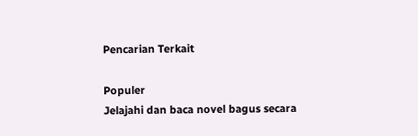Pencarian Terkait

Populer
Jelajahi dan baca novel bagus secara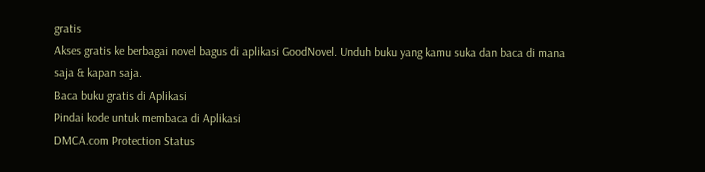gratis
Akses gratis ke berbagai novel bagus di aplikasi GoodNovel. Unduh buku yang kamu suka dan baca di mana saja & kapan saja.
Baca buku gratis di Aplikasi
Pindai kode untuk membaca di Aplikasi
DMCA.com Protection Status